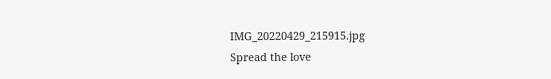IMG_20220429_215915.jpg
Spread the love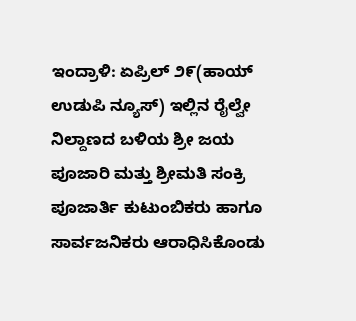ಇಂದ್ರಾಳಿ: ಏಪ್ರಿಲ್ ೨೯(ಹಾಯ್ ಉಡುಪಿ ನ್ಯೂಸ್) ಇಲ್ಲಿನ ರೈಲ್ವೇ ನಿಲ್ದಾಣದ ಬಳಿಯ ಶ್ರೀ ಜಯ ಪೂಜಾರಿ ಮತ್ತು ಶ್ರೀಮತಿ ಸಂಕ್ರಿ ಪೂಜಾರ್ತಿ ಕುಟುಂಬಿಕರು ಹಾಗೂ ಸಾರ್ವಜನಿಕರು ಆರಾಧಿಸಿಕೊಂಡು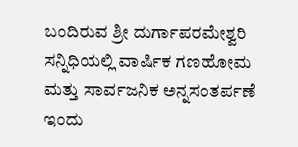ಬಂದಿರುವ ಶ್ರೀ ದುರ್ಗಾಪರಮೇಶ್ವರಿ ಸನ್ನಿಧಿಯಲ್ಲಿ ವಾರ್ಷಿಕ ಗಣಹೋಮ ಮತ್ತು ಸಾರ್ವಜನಿಕ ಅನ್ನಸಂತರ್ಪಣೆ ಇಂದು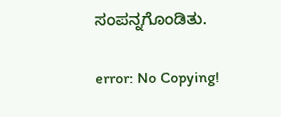ಸಂಪನ್ನಗೊಂಡಿತು.

error: No Copying!